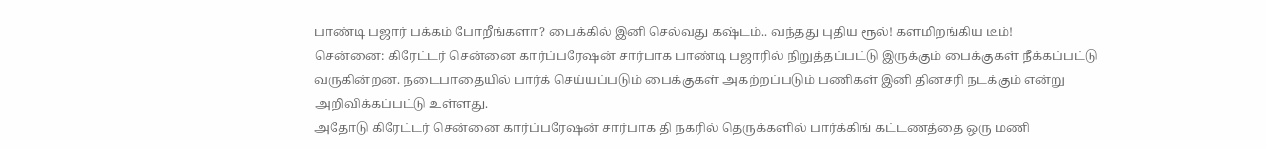பாண்டி பஜார் பக்கம் போறீங்களா? பைக்கில் இனி செல்வது கஷ்டம்.. வந்தது புதிய ரூல்! களமிறங்கிய டீம்!
சென்னை: கிரேட்டர் சென்னை கார்ப்பரேஷன் சார்பாக பாண்டி பஜாரில் நிறுத்தப்பட்டு இருக்கும் பைக்குகள் நீக்கப்பட்டு வருகின்றன. நடைபாதையில் பார்க் செய்யப்படும் பைக்குகள் அகற்றப்படும் பணிகள் இனி தினசரி நடக்கும் என்று அறிவிக்கப்பட்டு உள்ளது.
அதோடு கிரேட்டர் சென்னை கார்ப்பரேஷன் சார்பாக தி நகரில் தெருக்களில் பார்க்கிங் கட்டணத்தை ஒரு மணி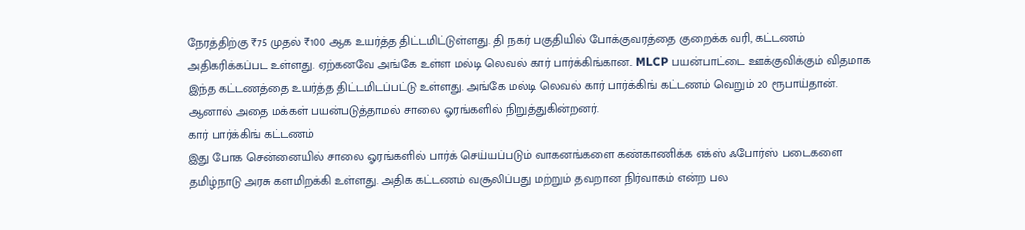நேரத்திற்கு ₹75 முதல் ₹100 ஆக உயர்த்த திட்டமிட்டுள்ளது. தி நகர் பகுதியில் போக்குவரத்தை குறைக்க வரி, கட்டணம் அதிகரிக்கப்பட உள்ளது. ஏற்கனவே அங்கே உள்ள மல்டி லெவல் கார் பார்க்கிங்கான.. MLCP பயன்பாட்டை ஊக்குவிக்கும் விதமாக இந்த கட்டணத்தை உயர்த்த திட்டமிடப்பட்டு உள்ளது. அங்கே மல்டி லெவல் கார் பார்க்கிங் கட்டணம் வெறும் 20 ரூபாய்தான். ஆனால் அதை மக்கள் பயன்படுத்தாமல் சாலை ஓரங்களில் நிறுத்துகின்றனர்.
கார் பார்க்கிங் கட்டணம்
இது போக சென்னையில் சாலை ஓரங்களில் பார்க் செய்யப்படும் வாகனங்களை கண்காணிக்க எக்ஸ் ஃபோர்ஸ் படைகளை தமிழ்நாடு அரசு களமிறக்கி உள்ளது. அதிக கட்டணம் வசூலிப்பது மற்றும் தவறான நிர்வாகம் என்ற பல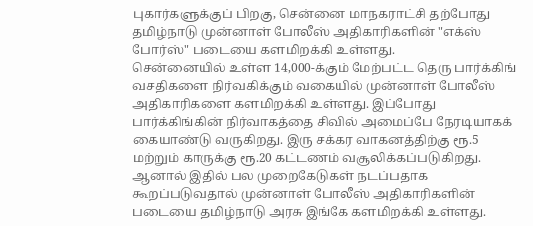புகார்களுக்குப் பிறகு, சென்னை மாநகராட்சி தற்போது தமிழ்நாடு முன்னாள் போலீஸ் அதிகாரிகளின் "எக்ஸ் போர்ஸ்" படையை களமிறக்கி உள்ளது.
சென்னையில் உள்ள 14,000-க்கும் மேற்பட்ட தெரு பார்க்கிங் வசதிகளை நிர்வகிக்கும் வகையில் முன்னாள் போலீஸ் அதிகாரிகளை களமிறக்கி உள்ளது. இப்போது பார்க்கிங்கின் நிர்வாகத்தை சிவில் அமைப்பே நேரடியாகக் கையாண்டு வருகிறது. இரு சக்கர வாகனத்திற்கு ரூ.5 மற்றும் காருக்கு ரூ.20 கட்டணம் வசூலிக்கப்படுகிறது.
ஆனால் இதில் பல முறைகேடுகள் நடப்பதாக கூறப்படுவதால் முன்னாள் போலீஸ் அதிகாரிகளின் படையை தமிழ்நாடு அரசு இங்கே களமிறக்கி உள்ளது.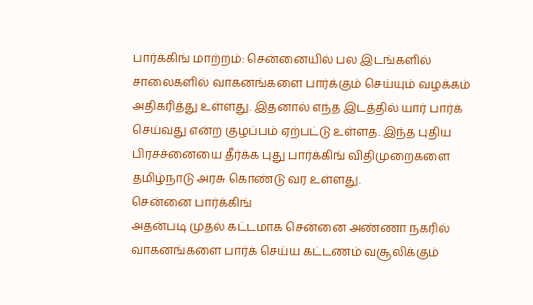பார்க்கிங் மாற்றம்: சென்னையில் பல இடங்களில் சாலைகளில் வாகனங்களை பார்க்கும் செய்யும் வழக்கம் அதிகரித்து உள்ளது. இதனால் எந்த இடத்தில் யார் பார்க் செய்வது என்ற குழப்பம் ஏற்பட்டு உள்ளத. இந்த புதிய பிரசச்னையை தீர்க்க புது பார்க்கிங் விதிமுறைகளை தமிழ்நாடு அரசு கொண்டு வர உள்ளது.
சென்னை பார்க்கிங்
அதன்படி முதல் கட்டமாக சென்னை அண்ணா நகரில் வாகனங்களை பார்க் செய்ய கட்டணம் வசூலிக்கும்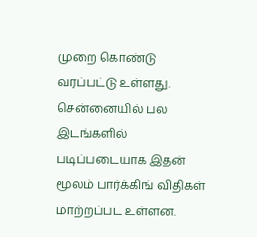முறை கொண்டு வரப்பட்டு உள்ளது. சென்னையில் பல இடங்களில் படிப்படையாக இதன் மூலம் பார்க்கிங் விதிகள் மாற்றப்பட உள்ளன.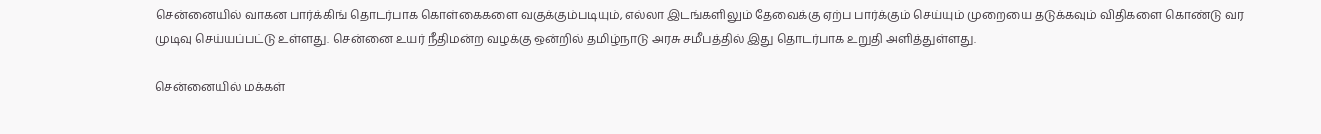சென்னையில் வாகன பார்க்கிங் தொடர்பாக கொள்கைகளை வகுக்கும்படியும், எல்லா இடங்களிலும் தேவைக்கு ஏற்ப பார்க்கும் செய்யும் முறையை தடுக்கவும் விதிகளை கொண்டு வர முடிவு செய்யப்பட்டு உள்ளது. சென்னை உயர் நீதிமன்ற வழக்கு ஒன்றில் தமிழ்நாடு அரசு சமீபத்தில் இது தொடர்பாக உறுதி அளித்துள்ளது.

சென்னையில் மக்கள்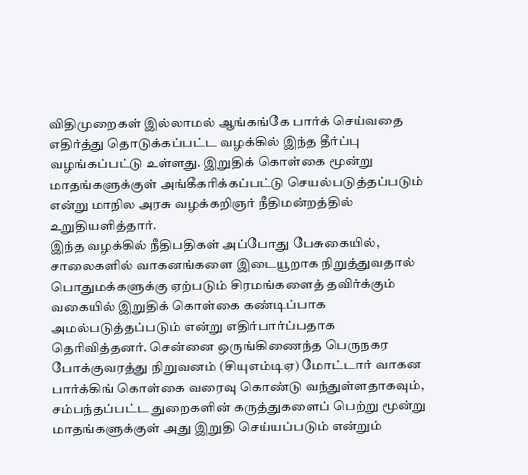விதிமுறைகள் இல்லாமல் ஆங்கங்கே பார்க் செய்வதை எதிர்த்து தொடுக்கப்பட்ட வழக்கில் இந்த தீர்ப்பு வழங்கப்பட்டு உள்ளது. இறுதிக் கொள்கை மூன்று மாதங்களுக்குள் அங்கீகரிக்கப்பட்டு செயல்படுத்தப்படும் என்று மாநில அரசு வழக்கறிஞர் நீதிமன்றத்தில் உறுதியளித்தார்.
இந்த வழக்கில் நீதிபதிகள் அப்போது பேசுகையில், சாலைகளில் வாகனங்களை இடையூறாக நிறுத்துவதால் பொதுமக்களுக்கு ஏற்படும் சிரமங்களைத் தவிர்க்கும் வகையில் இறுதிக் கொள்கை கண்டிப்பாக அமல்படுத்தப்படும் என்று எதிர்பார்ப்பதாக தெரிவித்தனர். சென்னை ஒருங்கிணைந்த பெருநகர போக்குவரத்து நிறுவனம் (சியுஎம்டிஏ) மோட்டார் வாகன பார்க்கிங் கொள்கை வரைவு கொண்டு வந்துள்ளதாகவும், சம்பந்தப்பட்ட துறைகளின் கருத்துகளைப் பெற்று மூன்று மாதங்களுக்குள் அது இறுதி செய்யப்படும் என்றும்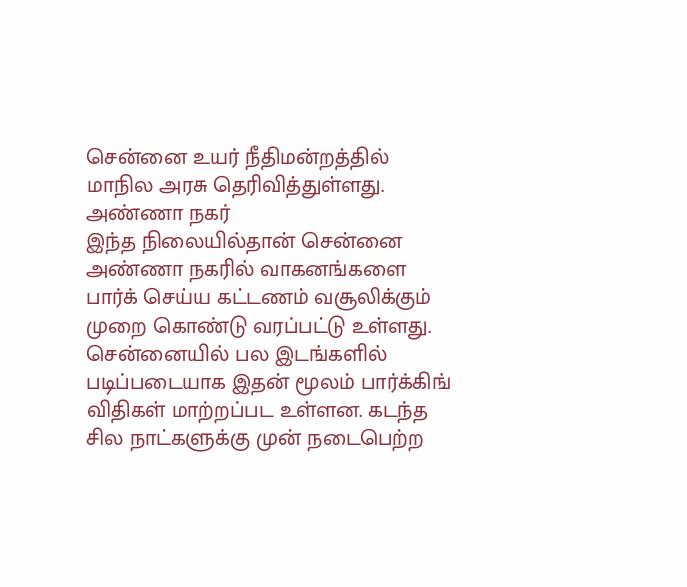சென்னை உயர் நீதிமன்றத்தில் மாநில அரசு தெரிவித்துள்ளது.
அண்ணா நகர்
இந்த நிலையில்தான் சென்னை அண்ணா நகரில் வாகனங்களை பார்க் செய்ய கட்டணம் வசூலிக்கும் முறை கொண்டு வரப்பட்டு உள்ளது. சென்னையில் பல இடங்களில் படிப்படையாக இதன் மூலம் பார்க்கிங் விதிகள் மாற்றப்பட உள்ளன. கடந்த சில நாட்களுக்கு முன் நடைபெற்ற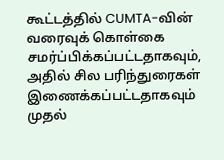கூட்டத்தில் CUMTA-வின் வரைவுக் கொள்கை சமர்ப்பிக்கப்பட்டதாகவும், அதில் சில பரிந்துரைகள் இணைக்கப்பட்டதாகவும் முதல்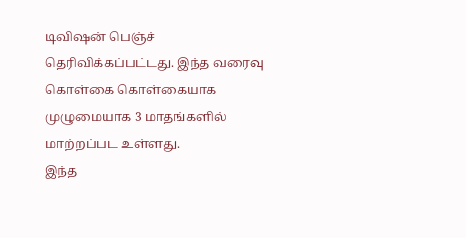டிவிஷன் பெஞ்ச் தெரிவிக்கப்பட்டது. இந்த வரைவு கொள்கை கொள்கையாக முழுமையாக 3 மாதங்களில் மாற்றப்பட உள்ளது.
இந்த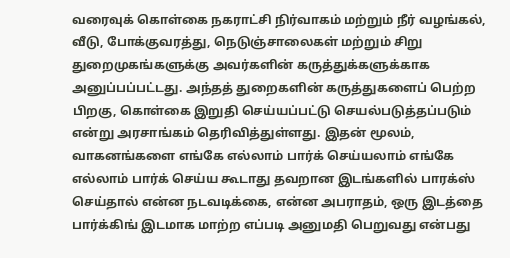வரைவுக் கொள்கை நகராட்சி நிர்வாகம் மற்றும் நீர் வழங்கல், வீடு, போக்குவரத்து, நெடுஞ்சாலைகள் மற்றும் சிறு துறைமுகங்களுக்கு அவர்களின் கருத்துக்களுக்காக அனுப்பப்பட்டது. அந்தத் துறைகளின் கருத்துகளைப் பெற்ற பிறகு, கொள்கை இறுதி செய்யப்பட்டு செயல்படுத்தப்படும் என்று அரசாங்கம் தெரிவித்துள்ளது. இதன் மூலம், வாகனங்களை எங்கே எல்லாம் பார்க் செய்யலாம் எங்கே எல்லாம் பார்க் செய்ய கூடாது தவறான இடங்களில் பாரக்ஸ் செய்தால் என்ன நடவடிக்கை, என்ன அபராதம், ஒரு இடத்தை பார்க்கிங் இடமாக மாற்ற எப்படி அனுமதி பெறுவது என்பது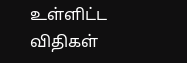உள்ளிட்ட விதிகள்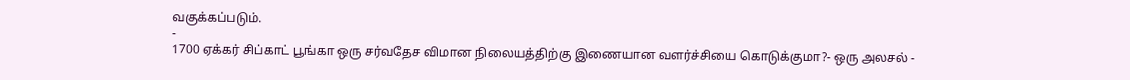வகுக்கப்படும்.
-
1700 ஏக்கர் சிப்காட் பூங்கா ஒரு சர்வதேச விமான நிலையத்திற்கு இணையான வளர்ச்சியை கொடுக்குமா?- ஒரு அலசல் -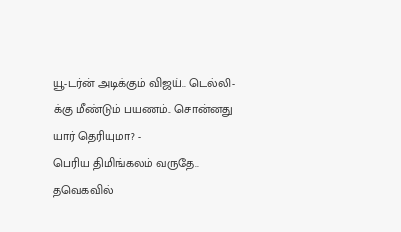யூ-டர்ன் அடிக்கும் விஜய்.. டெல்லி-க்கு மீண்டும் பயணம்.. சொன்னது யார் தெரியுமா? -
பெரிய திமிங்கலம் வருதே.. தவெகவில்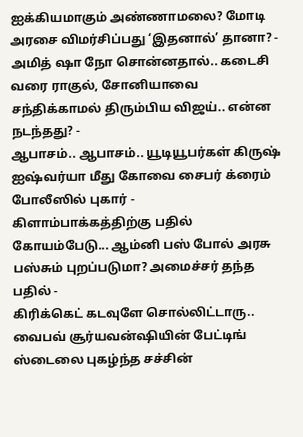ஐக்கியமாகும் அண்ணாமலை? மோடி அரசை விமர்சிப்பது ‘இதனால்’ தானா? -
அமித் ஷா நோ சொன்னதால்.. கடைசி வரை ராகுல், சோனியாவை சந்திக்காமல் திரும்பிய விஜய்.. என்ன நடந்தது? -
ஆபாசம்.. ஆபாசம்.. யூடியூபர்கள் கிருஷ் ஐஷ்வர்யா மீது கோவை சைபர் க்ரைம் போலீஸில் புகார் -
கிளாம்பாக்கத்திற்கு பதில் கோயம்பேடு... ஆம்னி பஸ் போல் அரசு பஸ்சும் புறப்படுமா? அமைச்சர் தந்த பதில் -
கிரிக்கெட் கடவுளே சொல்லிட்டாரு.. வைபவ் சூர்யவன்ஷியின் பேட்டிங் ஸ்டைலை புகழ்ந்த சச்சின்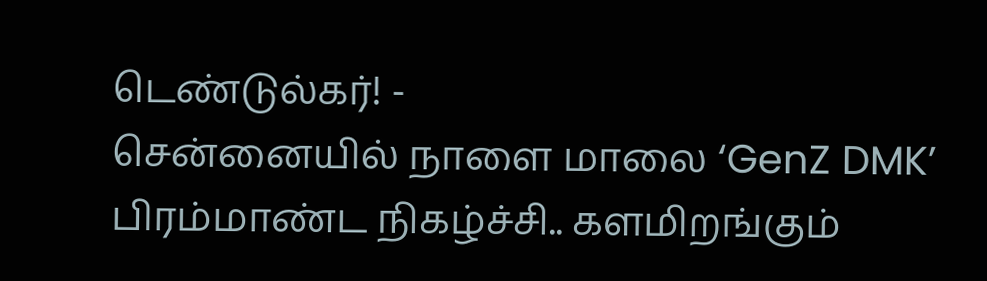டெண்டுல்கர்! -
சென்னையில் நாளை மாலை ‘GenZ DMK’ பிரம்மாண்ட நிகழ்ச்சி.. களமிறங்கும்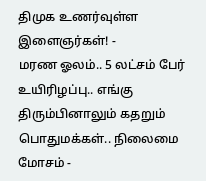திமுக உணர்வுள்ள இளைஞர்கள்! -
மரண ஓலம்.. 5 லட்சம் பேர் உயிரிழப்பு.. எங்கு திரும்பினாலும் கதறும் பொதுமக்கள்.. நிலைமை மோசம் -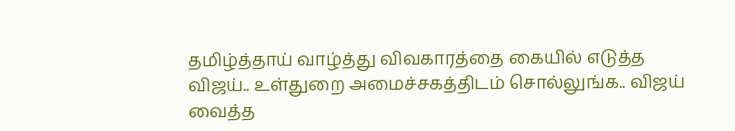தமிழ்த்தாய் வாழ்த்து விவகாரத்தை கையில் எடுத்த விஜய்.. உள்துறை அமைச்சகத்திடம் சொல்லுங்க.. விஜய் வைத்த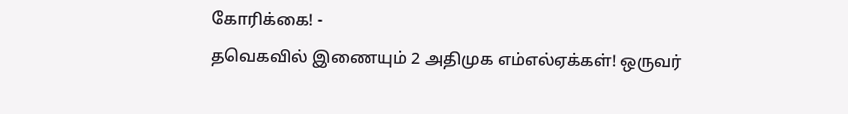கோரிக்கை! -
தவெகவில் இணையும் 2 அதிமுக எம்எல்ஏக்கள்! ஒருவர்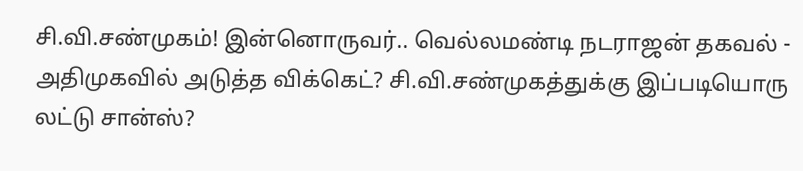சி.வி.சண்முகம்! இன்னொருவர்.. வெல்லமண்டி நடராஜன் தகவல் -
அதிமுகவில் அடுத்த விக்கெட்? சி.வி.சண்முகத்துக்கு இப்படியொரு லட்டு சான்ஸ்?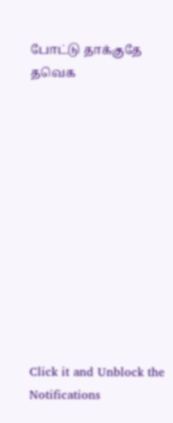போட்டு தாக்குதே தவெக












Click it and Unblock the Notifications